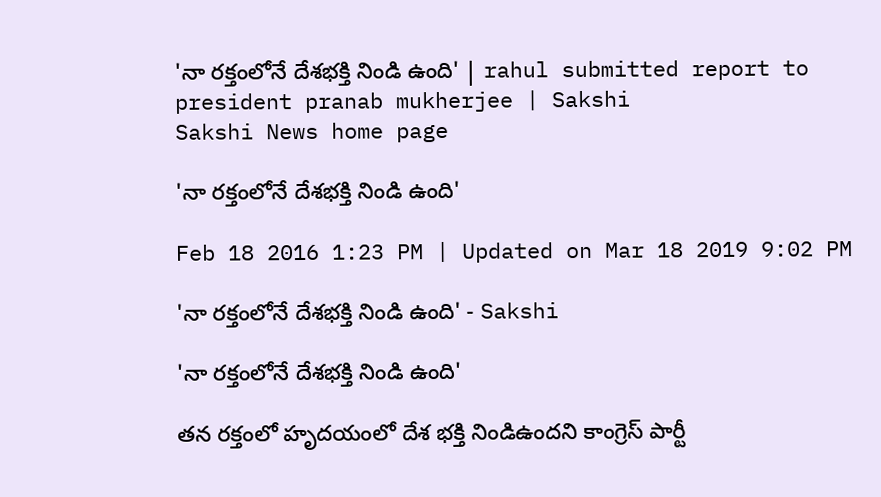'నా రక్తంలోనే దేశభక్తి నిండి ఉంది' | rahul submitted report to president pranab mukherjee | Sakshi
Sakshi News home page

'నా రక్తంలోనే దేశభక్తి నిండి ఉంది'

Feb 18 2016 1:23 PM | Updated on Mar 18 2019 9:02 PM

'నా రక్తంలోనే దేశభక్తి నిండి ఉంది' - Sakshi

'నా రక్తంలోనే దేశభక్తి నిండి ఉంది'

తన రక్తంలో హృదయంలో దేశ భక్తి నిండిఉందని కాంగ్రెస్ పార్టీ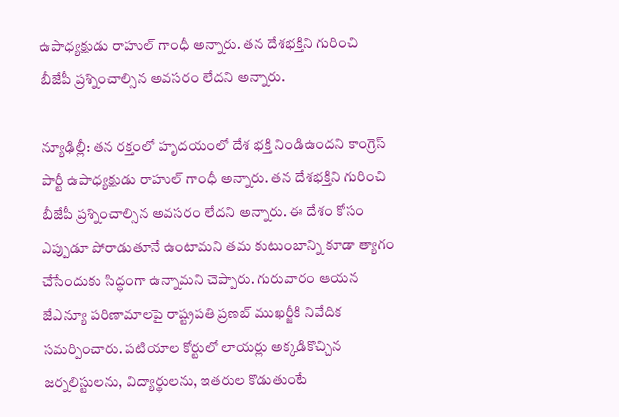ఉపాధ్యక్షుడు రాహుల్ గాంధీ అన్నారు. తన దేశభక్తిని గురించి బీజేపీ ప్రశ్నించాల్సిన అవసరం లేదని అన్నారు.

న్యూఢిల్లీ: తన రక్తంలో హృదయంలో దేశ భక్తి నిండిఉందని కాంగ్రెస్ పార్టీ ఉపాధ్యక్షుడు రాహుల్ గాంధీ అన్నారు. తన దేశభక్తిని గురించి బీజేపీ ప్రశ్నించాల్సిన అవసరం లేదని అన్నారు. ఈ దేశం కోసం ఎప్పుడూ పోరాడుతూనే ఉంటామని తమ కుటుంబాన్ని కూడా త్యాగం చేసేందుకు సిద్ధంగా ఉన్నామని చెప్పారు. గురువారం ఆయన జేఎన్యూ పరిణామాలపై రాష్ట్రపతి ప్రణబ్ ముఖర్జీకి నివేదిక సమర్పించారు. పటియాల కోర్టులో లాయర్లు అక్కడికొచ్చిన జర్నలిస్టులను, విద్యార్థులను, ఇతరుల కొడుతుంటే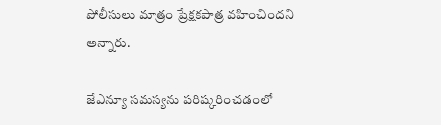పోలీసులు మాత్రం ప్రేక్షకపాత్ర వహించిందని అన్నారు.

జేఎన్యూ సమస్యను పరిష్కరించడంలో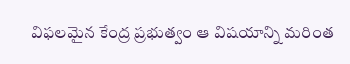విఫలమైన కేంద్ర ప్రభుత్వం ఆ విషయాన్ని మరింత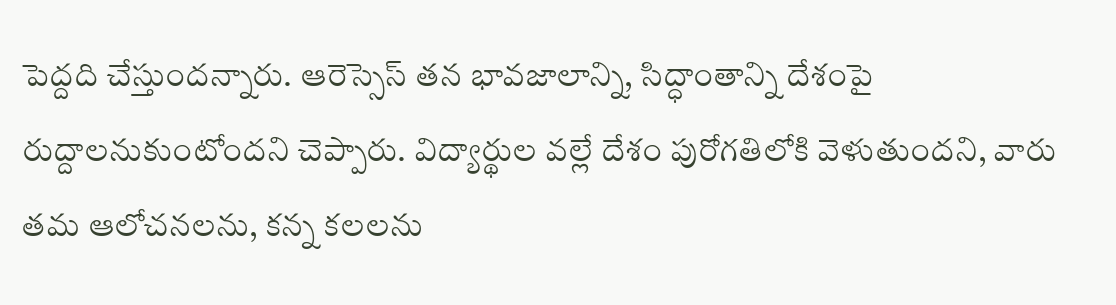పెద్దది చేస్తుందన్నారు. ఆరెస్సెస్ తన భావజాలాన్ని, సిద్ధాంతాన్ని దేశంపై రుద్దాలనుకుంటోందని చెప్పారు. విద్యార్థుల వల్లే దేశం పురోగతిలోకి వెళుతుందని, వారు తమ ఆలోచనలను, కన్న కలలను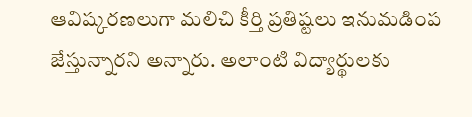ఆవిష్కరణలుగా మలిచి కీర్తి ప్రతిష్టలు ఇనుమడింప జేస్తున్నారని అన్నారు. అలాంటి విద్యార్థులకు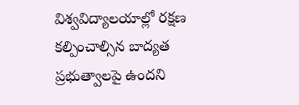విశ్వవిద్యాలయాల్లో రక్షణ కల్పించాల్సిన బాద్యత ప్రభుత్వాలపై ఉందని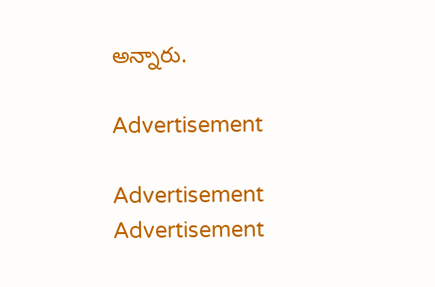అన్నారు.

Advertisement

Advertisement
Advertisement